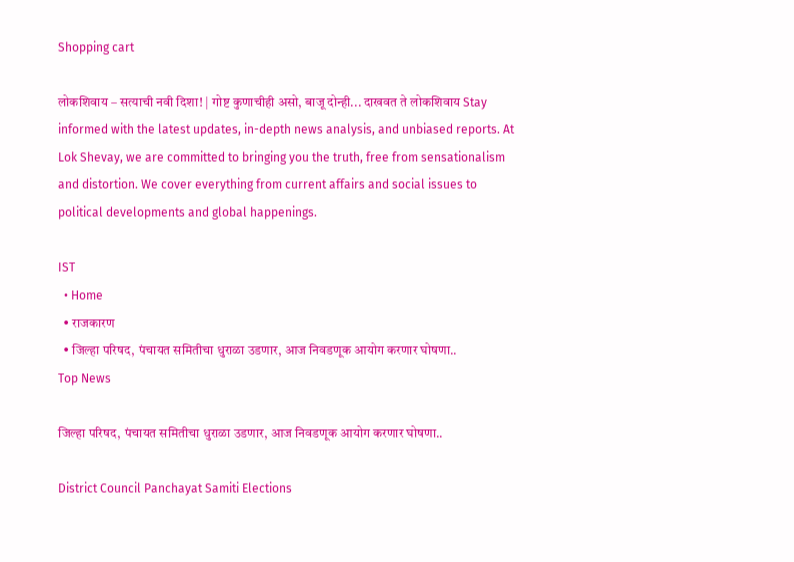Shopping cart

लोकशिवाय – सत्याची नवी दिशा! | गोष्ट कुणाचीही असो, बाजू दोन्ही... दाखवत ते लोकशिवाय Stay informed with the latest updates, in-depth news analysis, and unbiased reports. At Lok Shevay, we are committed to bringing you the truth, free from sensationalism and distortion. We cover everything from current affairs and social issues to political developments and global happenings.

IST
  • Home
  • राजकारण
  • जिल्हा परिषद, पंचायत समितीचा धुराळा उडणार, आज निवडणूक आयोग करणार घोषणा..
Top News

जिल्हा परिषद, पंचायत समितीचा धुराळा उडणार, आज निवडणूक आयोग करणार घोषणा..

District Council Panchayat Samiti Elections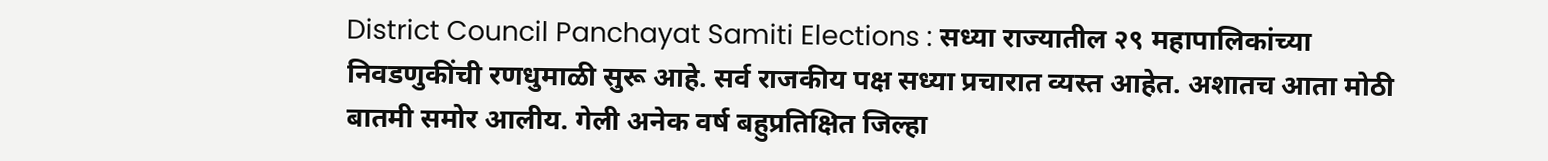District Council Panchayat Samiti Elections : सध्या राज्यातील २९ महापालिकांच्या निवडणुकींची रणधुमाळी सुरू आहे. सर्व राजकीय पक्ष सध्या प्रचारात व्यस्त आहेत. अशातच आता मोठी बातमी समोर आलीय. गेली अनेक वर्ष बहुप्रतिक्षित जिल्हा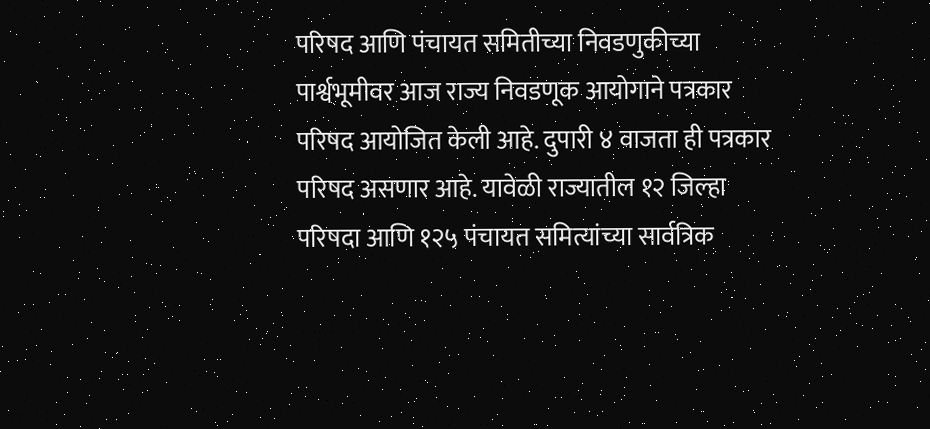परिषद आणि पंचायत समितीच्या निवडणुकीच्या पार्श्वभूमीवर आज राज्य निवडणूक आयोगाने पत्रकार परिषद आयोजित केली आहे. दुपारी ४ वाजता ही पत्रकार परिषद असणार आहे. यावेळी राज्यातील १२ जिल्हा परिषदा आणि १२५ पंचायत समित्यांच्या सार्वत्रिक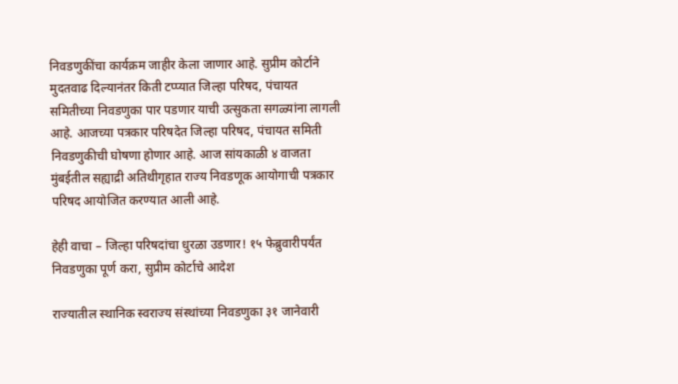निवडणुकींचा कार्यक्रम जाहीर केला जाणार आहे. सुप्रीम कोर्टाने मुदतवाढ दिल्यानंतर किती टप्प्यात जिल्हा परिषद, पंचायत समितीच्या निवडणुका पार पडणार याची उत्सुकता सगळ्यांना लागली आहे. आजच्या पत्रकार परिषदेत जिल्हा परिषद, पंचायत समिती निवडणुकीची घोषणा होणार आहे. आज सांयकाळी ४ वाजता मुंबईतील सह्याद्री अतिथीगृहात राज्य निवडणूक आयोगाची पत्रकार परिषद आयोजित करण्यात आली आहे.

हेही वाचा – जिल्हा परिषदांचा धुरळा उडणार! १५ फेब्रुवारीपर्यंत निवडणुका पूर्ण करा, सुप्रीम कोर्टाचे आदेश

राज्यातील स्थानिक स्वराज्य संस्थांच्या निवडणुका ३१ जानेवारी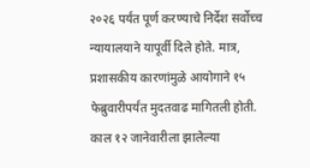२०२६ पर्यंत पूर्ण करण्याचे निर्देश सर्वोच्च न्यायालयाने यापूर्वी दिले होते. मात्र, प्रशासकीय कारणांमुळे आयोगाने १५ फेब्रुवारीपर्यंत मुदतवाढ मागितली होती. काल १२ जानेवारीला झालेल्या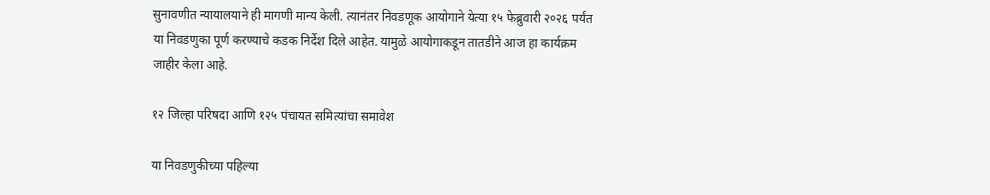सुनावणीत न्यायालयाने ही मागणी मान्य केली. त्यानंतर निवडणूक आयोगाने येत्या १५ फेब्रुवारी २०२६ पर्यंत या निवडणुका पूर्ण करण्याचे कडक निर्देश दिले आहेत. यामुळे आयोगाकडून तातडीने आज हा कार्यक्रम जाहीर केला आहे.

१२ जिल्हा परिषदा आणि १२५ पंचायत समित्यांचा समावेश

या निवडणुकीच्या पहिल्या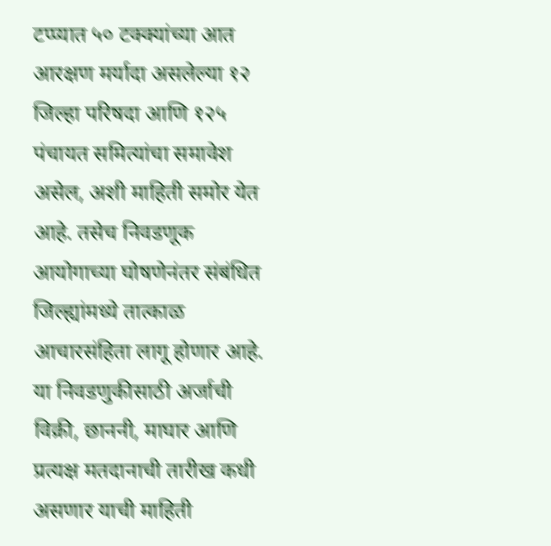टप्प्यात ५० टक्क्यांच्या आत आरक्षण मर्यादा असलेल्या १२ जिल्हा परिषदा आणि १२५ पंचायत समित्यांचा समावेश असेल, अशी माहिती समोर येत आहे. तसेच निवडणूक आयोगाच्या घोषणेनंतर संबंधित जिल्ह्यांमध्ये तात्काळ आचारसंहिता लागू होणार आहे. या निवडणुकीसाठी अर्जाची विक्री, छाननी, माघार आणि प्रत्यक्ष मतदानाची तारीख कधी असणार याची माहिती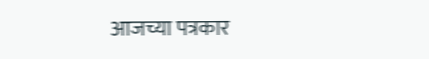आजच्या पत्रकार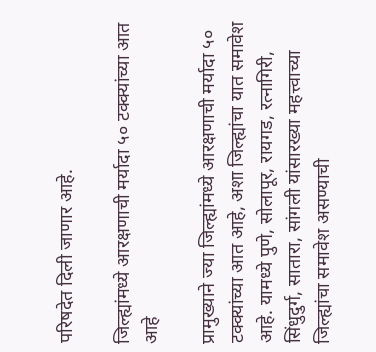परिषदेत दिली जाणार आहे.

जिल्ह्यांमध्ये आरक्षणाची मर्यादा ५० टक्क्यांच्या आत आहे

प्रामुख्याने ज्या जिल्ह्यांमध्ये आरक्षणाची मर्यादा ५० टक्क्यांच्या आत आहे, अशा जिल्ह्यांचा यात समावेश आहे. यामध्ये पुणे, सोलापूर, रायगड, रत्नागिरी, सिंधुदुर्ग, सातारा, सांगली यांसारख्या महत्त्वाच्या जिल्ह्यांचा समावेश असण्याची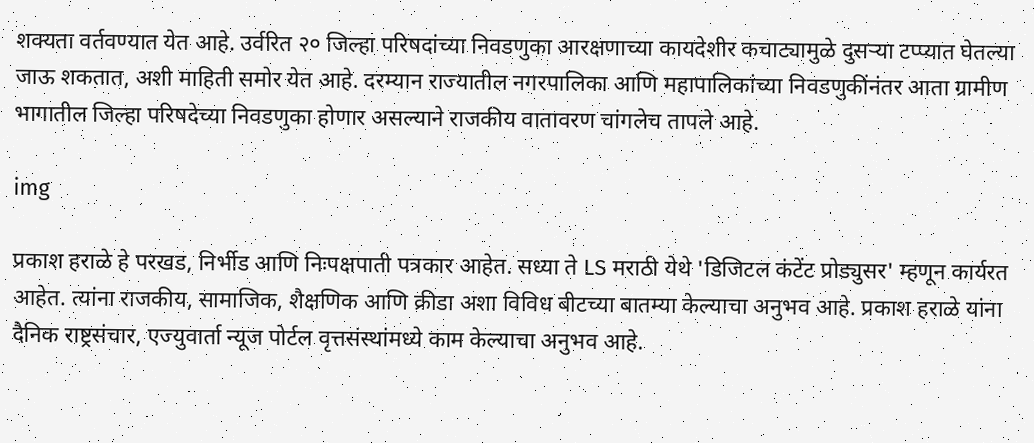शक्यता वर्तवण्यात येत आहे. उर्वरित २० जिल्हा परिषदांच्या निवडणुका आरक्षणाच्या कायदेशीर कचाट्यामुळे दुसऱ्या टप्प्यात घेतल्या जाऊ शकतात, अशी माहिती समोर येत आहे. दरम्यान राज्यातील नगरपालिका आणि महापालिकांच्या निवडणुकींनंतर आता ग्रामीण भागातील जिल्हा परिषदेच्या निवडणुका होणार असल्याने राजकीय वातावरण चांगलेच तापले आहे.

img

प्रकाश हराळे हे परखड, निर्भीड आणि निःपक्षपाती पत्रकार आहेत. सध्या ते LS मराठी येथे 'डिजिटल कंटेंट प्रोड्युसर' म्हणून कार्यरत आहेत. त्यांना राजकीय, सामाजिक, शैक्षणिक आणि क्रीडा अशा विविध बीटच्या बातम्या केल्याचा अनुभव आहे. प्रकाश हराळे यांना दैनिक राष्ट्रसंचार, एज्युवार्ता न्यूज पोर्टल वृत्तसंस्थांमध्ये काम केल्याचा अनुभव आहे.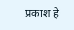प्रकाश हे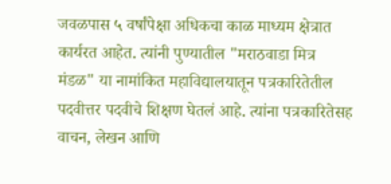जवळपास ५ वर्षांपेक्षा अधिकचा काळ माध्यम क्षेत्रात कार्यरत आहेत. त्यांनी पुण्यातील "मराठवाडा मित्र मंडळ" या नामांकित महाविद्यालयातून पत्रकारितेतील पदवीत्तर पदवीचे शिक्षण घेतलं आहे. त्यांना पत्रकारितेसह वाचन, लेखन आणि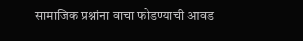सामाजिक प्रश्नांना वाचा फोडण्याची आवड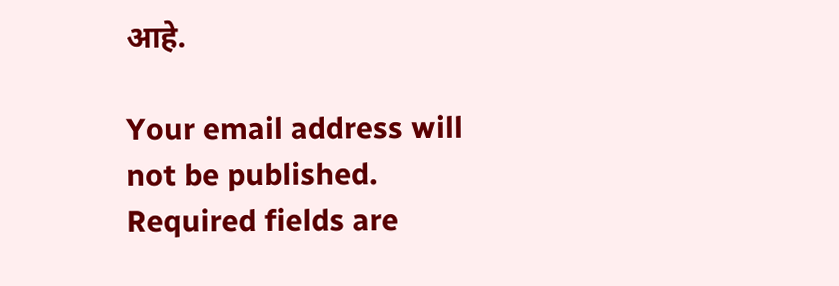आहे.

Your email address will not be published. Required fields are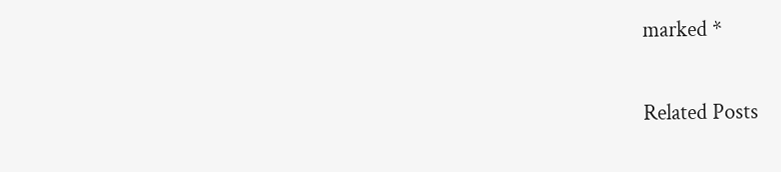marked *

Related Posts